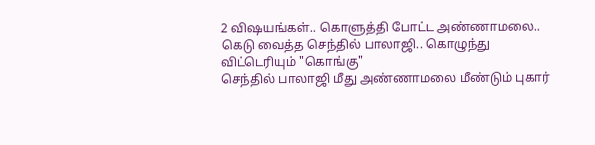2 விஷயங்கள்.. கொளுத்தி போட்ட அண்ணாமலை.. கெடு வைத்த செந்தில் பாலாஜி.. கொழுந்து விட்டெரியும் "கொங்கு"
செந்தில் பாலாஜி மீது அண்ணாமலை மீண்டும் புகார்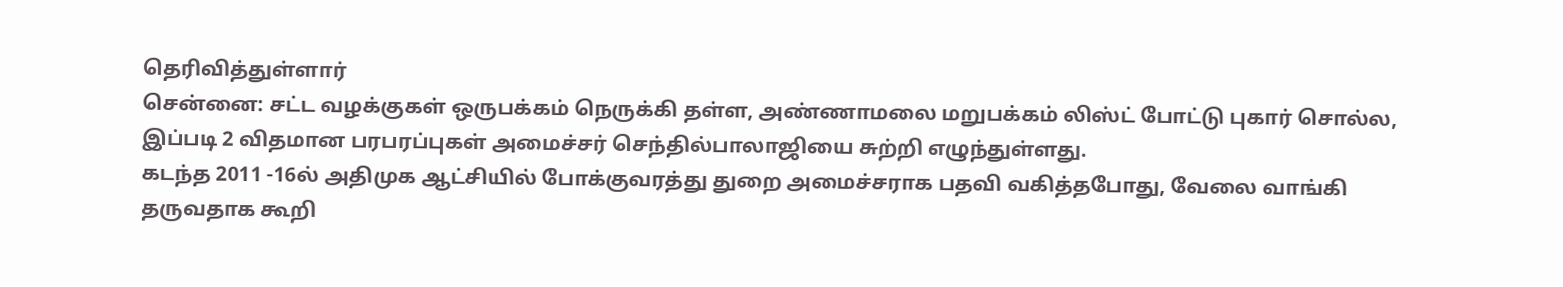தெரிவித்துள்ளார்
சென்னை: சட்ட வழக்குகள் ஒருபக்கம் நெருக்கி தள்ள, அண்ணாமலை மறுபக்கம் லிஸ்ட் போட்டு புகார் சொல்ல, இப்படி 2 விதமான பரபரப்புகள் அமைச்சர் செந்தில்பாலாஜியை சுற்றி எழுந்துள்ளது.
கடந்த 2011 -16ல் அதிமுக ஆட்சியில் போக்குவரத்து துறை அமைச்சராக பதவி வகித்தபோது, வேலை வாங்கி தருவதாக கூறி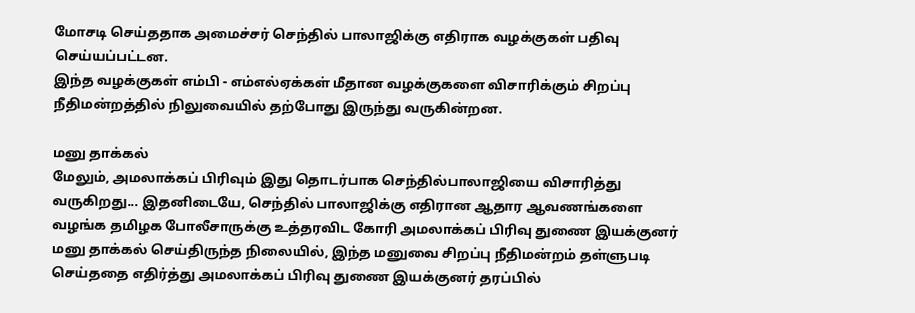மோசடி செய்ததாக அமைச்சர் செந்தில் பாலாஜிக்கு எதிராக வழக்குகள் பதிவு செய்யப்பட்டன.
இந்த வழக்குகள் எம்பி - எம்எல்ஏக்கள் மீதான வழக்குகளை விசாரிக்கும் சிறப்பு நீதிமன்றத்தில் நிலுவையில் தற்போது இருந்து வருகின்றன.

மனு தாக்கல்
மேலும், அமலாக்கப் பிரிவும் இது தொடர்பாக செந்தில்பாலாஜியை விசாரித்து வருகிறது... இதனிடையே, செந்தில் பாலாஜிக்கு எதிரான ஆதார ஆவணங்களை வழங்க தமிழக போலீசாருக்கு உத்தரவிட கோரி அமலாக்கப் பிரிவு துணை இயக்குனர் மனு தாக்கல் செய்திருந்த நிலையில், இந்த மனுவை சிறப்பு நீதிமன்றம் தள்ளுபடி செய்ததை எதிர்த்து அமலாக்கப் பிரிவு துணை இயக்குனர் தரப்பில்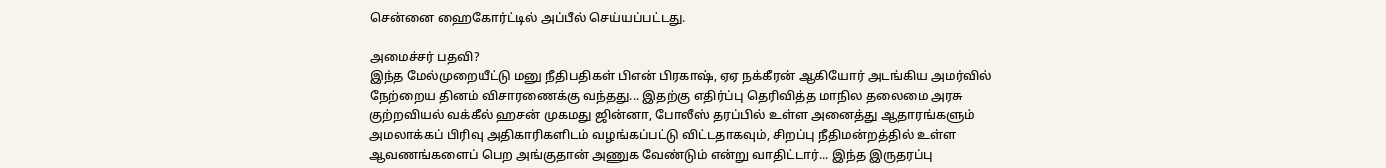சென்னை ஹைகோர்ட்டில் அப்பீல் செய்யப்பட்டது.

அமைச்சர் பதவி?
இந்த மேல்முறையீட்டு மனு நீதிபதிகள் பிஎன் பிரகாஷ், ஏஏ நக்கீரன் ஆகியோர் அடங்கிய அமர்வில் நேற்றைய தினம் விசாரணைக்கு வந்தது... இதற்கு எதிர்ப்பு தெரிவித்த மாநில தலைமை அரசு குற்றவியல் வக்கீல் ஹசன் முகமது ஜின்னா, போலீஸ் தரப்பில் உள்ள அனைத்து ஆதாரங்களும் அமலாக்கப் பிரிவு அதிகாரிகளிடம் வழங்கப்பட்டு விட்டதாகவும், சிறப்பு நீதிமன்றத்தில் உள்ள ஆவணங்களைப் பெற அங்குதான் அணுக வேண்டும் என்று வாதிட்டார்... இந்த இருதரப்பு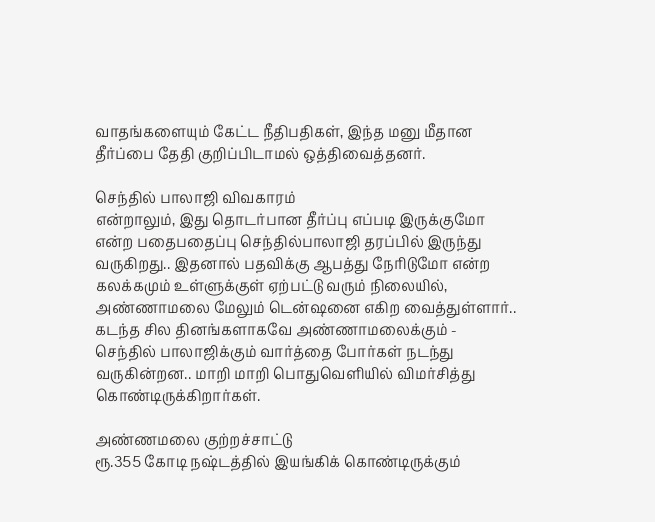வாதங்களையும் கேட்ட நீதிபதிகள், இந்த மனு மீதான தீர்ப்பை தேதி குறிப்பிடாமல் ஒத்திவைத்தனர்.

செந்தில் பாலாஜி விவகாரம்
என்றாலும், இது தொடர்பான தீர்ப்பு எப்படி இருக்குமோ என்ற பதைபதைப்பு செந்தில்பாலாஜி தரப்பில் இருந்து வருகிறது.. இதனால் பதவிக்கு ஆபத்து நேரிடுமோ என்ற கலக்கமும் உள்ளுக்குள் ஏற்பட்டு வரும் நிலையில், அண்ணாமலை மேலும் டென்ஷனை எகிற வைத்துள்ளார்.. கடந்த சில தினங்களாகவே அண்ணாமலைக்கும் - செந்தில் பாலாஜிக்கும் வார்த்தை போர்கள் நடந்து வருகின்றன.. மாறி மாறி பொதுவெளியில் விமர்சித்து கொண்டிருக்கிறார்கள்.

அண்ணமலை குற்றச்சாட்டு
ரூ.355 கோடி நஷ்டத்தில் இயங்கிக் கொண்டிருக்கும்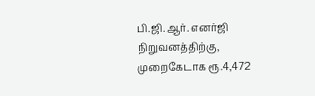பி.ஜி.ஆர். எனர்ஜி நிறுவனத்திற்கு, முறைகேடாக ரூ.4,472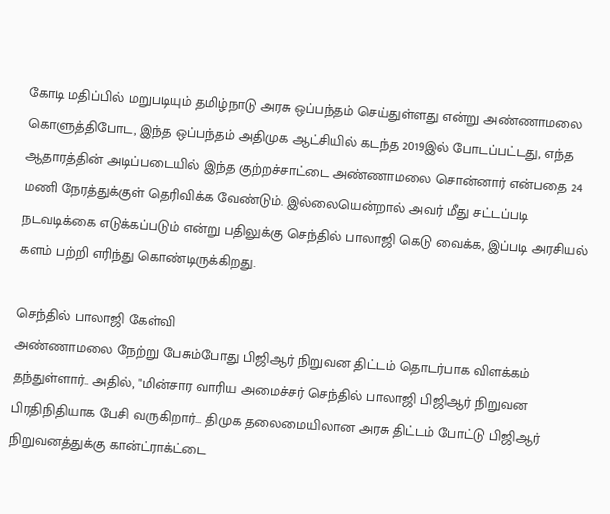கோடி மதிப்பில் மறுபடியும் தமிழ்நாடு அரசு ஒப்பந்தம் செய்துள்ளது என்று அண்ணாமலை கொளுத்திபோட, இந்த ஒப்பந்தம் அதிமுக ஆட்சியில் கடந்த 2019இல் போடப்பட்டது, எந்த ஆதாரத்தின் அடிப்படையில் இந்த குற்றச்சாட்டை அண்ணாமலை சொன்னார் என்பதை 24 மணி நேரத்துக்குள் தெரிவிக்க வேண்டும். இல்லையென்றால் அவர் மீது சட்டப்படி நடவடிக்கை எடுக்கப்படும் என்று பதிலுக்கு செந்தில் பாலாஜி கெடு வைக்க, இப்படி அரசியல் களம் பற்றி எரிந்து கொண்டிருக்கிறது.

செந்தில் பாலாஜி கேள்வி
அண்ணாமலை நேற்று பேசும்போது பிஜிஆர் நிறுவன திட்டம் தொடர்பாக விளக்கம் தந்துள்ளார்.. அதில், "மின்சார வாரிய அமைச்சர் செந்தில் பாலாஜி பிஜிஆர் நிறுவன பிரதிநிதியாக பேசி வருகிறார்... திமுக தலைமையிலான அரசு திட்டம் போட்டு பிஜிஆர் நிறுவனத்துக்கு கான்ட்ராக்ட்டை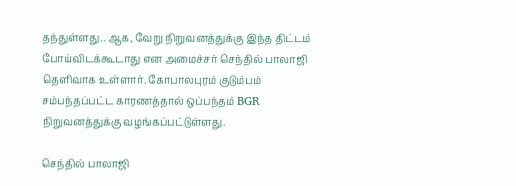தந்துள்ளது.. ஆக, வேறு நிறுவனத்துக்கு இந்த திட்டம் போய்விடக்கூடாது என அமைச்சர் செந்தில் பாலாஜி தெளிவாக உள்ளார். கோபாலபுரம் குடும்பம் சம்பந்தப்பட்ட காரணத்தால் ஒப்பந்தம் BGR நிறுவனத்துக்கு வழங்கப்பட்டுள்ளது.

செந்தில் பாலாஜி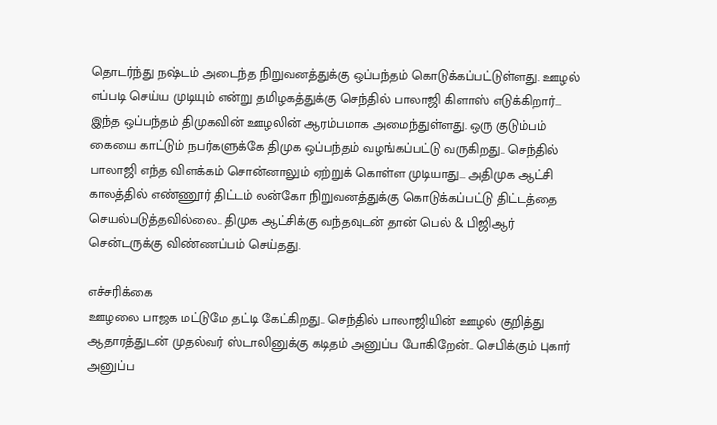தொடர்ந்து நஷ்டம் அடைந்த நிறுவனத்துக்கு ஒப்பந்தம் கொடுக்கப்பட்டுள்ளது. ஊழல் எப்படி செய்ய முடியும் என்று தமிழகத்துக்கு செந்தில் பாலாஜி கிளாஸ் எடுக்கிறார்... இந்த ஒப்பந்தம் திமுகவின் ஊழலின் ஆரம்பமாக அமைந்துள்ளது. ஒரு குடும்பம் கையை காட்டும் நபர்களுக்கே திமுக ஒப்பந்தம் வழங்கப்பட்டு வருகிறது.. செந்தில் பாலாஜி எந்த விளக்கம் சொன்னாலும் ஏற்றுக் கொள்ள முடியாது... அதிமுக ஆட்சி காலத்தில் எண்ணூர் திட்டம் லன்கோ நிறுவனத்துக்கு கொடுக்கப்பட்டு திட்டத்தை செயல்படுத்தவில்லை.. திமுக ஆட்சிக்கு வந்தவுடன் தான் பெல் & பிஜிஆர் சென்டருக்கு விண்ணப்பம் செய்தது.

எச்சரிக்கை
ஊழலை பாஜக மட்டுமே தட்டி கேட்கிறது.. செந்தில் பாலாஜியின் ஊழல் குறித்து ஆதாரத்துடன் முதல்வர் ஸ்டாலினுக்கு கடிதம் அனுப்ப போகிறேன்.. செபிக்கும் புகார் அனுப்ப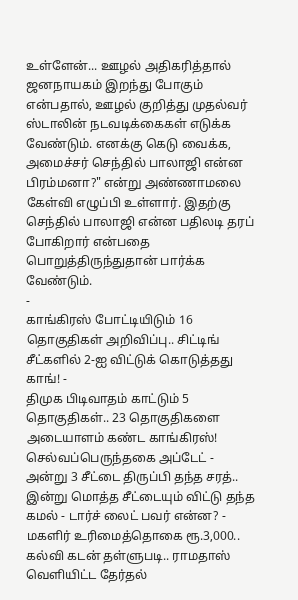உள்ளேன்... ஊழல் அதிகரித்தால் ஜனநாயகம் இறந்து போகும் என்பதால், ஊழல் குறித்து முதல்வர் ஸ்டாலின் நடவடிக்கைகள் எடுக்க வேண்டும். எனக்கு கெடு வைக்க, அமைச்சர் செந்தில் பாலாஜி என்ன பிரம்மனா?" என்று அண்ணாமலை கேள்வி எழுப்பி உள்ளார். இதற்கு செந்தில் பாலாஜி என்ன பதிலடி தரப் போகிறார் என்பதை பொறுத்திருந்துதான் பார்க்க வேண்டும்.
-
காங்கிரஸ் போட்டியிடும் 16 தொகுதிகள் அறிவிப்பு.. சிட்டிங் சீட்களில் 2-ஐ விட்டுக் கொடுத்தது காங்! -
திமுக பிடிவாதம் காட்டும் 5 தொகுதிகள்.. 23 தொகுதிகளை அடையாளம் கண்ட காங்கிரஸ்! செல்வப்பெருந்தகை அப்டேட் -
அன்று 3 சீட்டை திருப்பி தந்த சரத்.. இன்று மொத்த சீட்டையும் விட்டு தந்த கமல் - டார்ச் லைட் பவர் என்ன? -
மகளிர் உரிமைத்தொகை ரூ.3,000.. கல்வி கடன் தள்ளுபடி.. ராமதாஸ் வெளியிட்ட தேர்தல்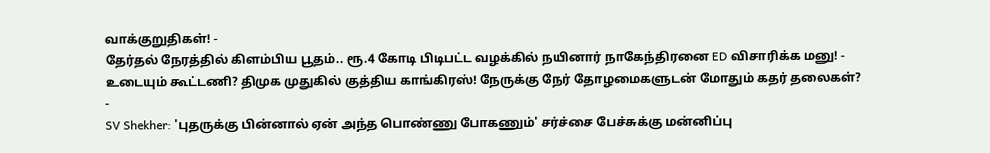வாக்குறுதிகள்! -
தேர்தல் நேரத்தில் கிளம்பிய பூதம்.. ரூ.4 கோடி பிடிபட்ட வழக்கில் நயினார் நாகேந்திரனை ED விசாரிக்க மனு! -
உடையும் கூட்டணி? திமுக முதுகில் குத்திய காங்கிரஸ்! நேருக்கு நேர் தோழமைகளுடன் மோதும் கதர் தலைகள்? -
SV Shekher: 'புதருக்கு பின்னால் ஏன் அந்த பொண்ணு போகணும்' சர்ச்சை பேச்சுக்கு மன்னிப்பு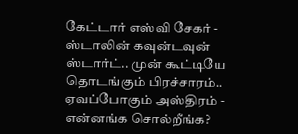கேட்டார் எஸ்வி சேகர் -
ஸ்டாலின் கவுன்டவுன் ஸ்டார்ட்.. முன் கூட்டியே தொடங்கும் பிரச்சாரம்.. ஏவப்போகும் அஸ்திரம் -
என்னங்க சொல்றீங்க?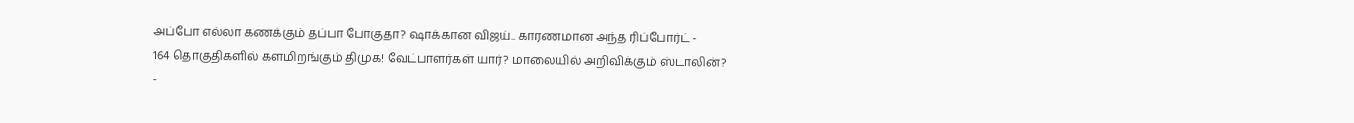அப்போ எல்லா கணக்கும் தப்பா போகுதா? ஷாக்கான விஜய்.. காரணமான அந்த ரிப்போர்ட் -
164 தொகுதிகளில் களமிறங்கும் திமுக! வேட்பாளர்கள் யார்? மாலையில் அறிவிக்கும் ஸ்டாலின்? -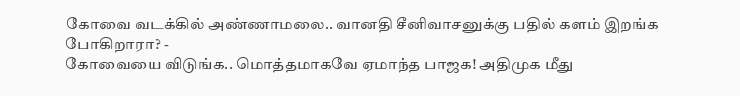கோவை வடக்கில் அண்ணாமலை.. வானதி சீனிவாசனுக்கு பதில் களம் இறங்க போகிறாரா? -
கோவையை விடுங்க.. மொத்தமாகவே ஏமாந்த பாஜக! அதிமுக மீது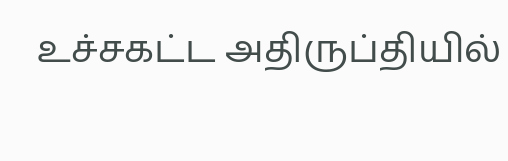உச்சகட்ட அதிருப்தியில்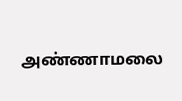அண்ணாமலை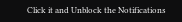Click it and Unblock the Notifications